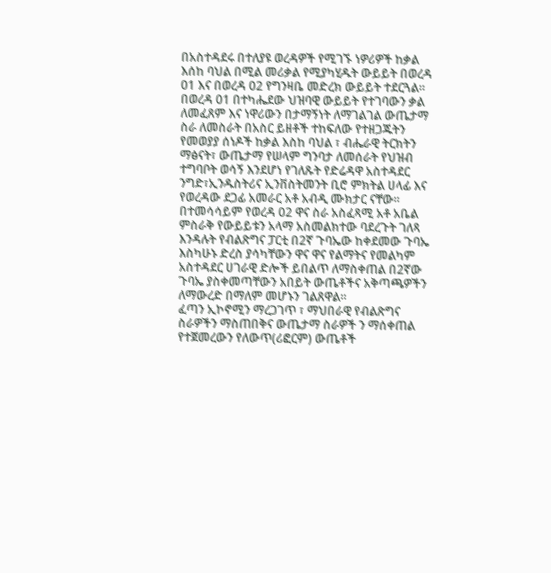በአስተዳደሩ በተለያዩ ወረዳዎች የሚገኙ ነዎሪዎች ከቃል እሰከ ባህል በሚል መሪቃል የሚያካሂዱት ውይይት በወረዳ 01 እና በወረዳ 02 የግንዛቤ መድረክ ውይይት ተደርጓል።
በወረዳ 01 በተካሔደው ህዝባዊ ውይይት የተገባውን ቃል ለመፈጸም እና ነዋሪውን በታማኝነት ለማገልገል ውጤታማ ስራ ለመስራት በአስር ይዘቶች ተከፍለው የተዘጋጁትን የመወያያ ሰነዶች ከቃል እስከ ባህል ፣ ብሔራዊ ትርክትን ማፅናት፣ ውጤታማ የሠላም ግንባታ ለመሰራት የህዝብ ተግባቦት ወሳኝ እንደሆነ የገለጹት የድሬዳዋ አስተዳደር ንግድ፣ኢንዱስትሪና ኢንቨስትመንት ቢሮ ምክትል ሀላፊ እና የወረዳው ደጋፊ አመራር አቶ አብዲ ሙክታር ናቸው።
በተመሳሳይም የወረዳ 02 ዋና ስራ አስፈጻሚ አቶ አቤል ምስራቅ የውይይቱን አላማ አስመልክተው ባደረጉት ገለጻ እንዳሉት የብልጽግና ፓርቲ በ2ኛ ጉባኤው ከቀደመው ጉባኤ እስካሁኑ ድረስ ያሳካቸውን ዋና ዋና የልማትና የመልካም አስተዳደር ሀገራዊ ድሎች ይበልጥ ለማስቀጠል በ2ኛው ጉባኤ ያስቀመጣቸውን አበይት ውጤቶችና አቅጣጫዎችን ለማውረድ በማለም መሆኑን ገልጸዋል።
ፈጣን ኢኮኖሚን ማረጋገጥ ፣ ማህበራዊ የብልጽግና ስራዎችን ማስጠበቅና ውጤታማ ስራዎች ን ማሰቀጠል የተጀመረውን የለውጥ(ሪፎርም) ውጤቶች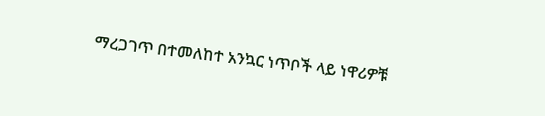ማረጋገጥ በተመለከተ አንኳር ነጥቦች ላይ ነዋሪዎቹ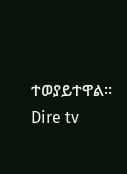ተወያይተዋል።
Dire tv